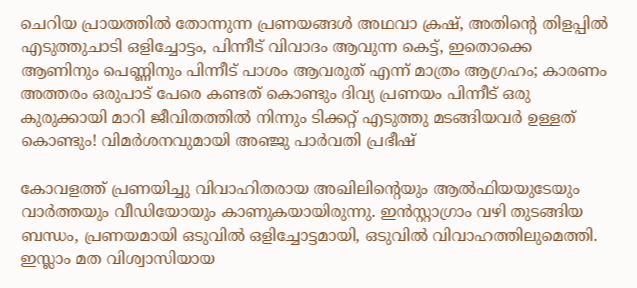ചെറിയ പ്രായത്തിൽ തോന്നുന്ന പ്രണയങ്ങൾ അഥവാ ക്രഷ്, അതിന്റെ തിളപ്പിൽ എടുത്തുചാടി ഒളിച്ചോട്ടം, പിന്നീട് വിവാദം ആവുന്ന കെട്ട്, ഇതൊക്കെ ആണിനും പെണ്ണിനും പിന്നീട് പാശം ആവരുത് എന്ന് മാത്രം ആഗ്രഹം; കാരണം അത്തരം ഒരുപാട് പേരെ കണ്ടത് കൊണ്ടും ദിവ്യ പ്രണയം പിന്നീട് ഒരു കുരുക്കായി മാറി ജീവിതത്തിൽ നിന്നും ടിക്കറ്റ് എടുത്തു മടങ്ങിയവർ ഉള്ളത് കൊണ്ടും! വിമർശനവുമായി അഞ്ജു പാർവതി പ്രഭീഷ്

കോവളത്ത് പ്രണയിച്ചു വിവാഹിതരായ അഖിലിന്റെയും ആൽഫിയയുടേയും വാർത്തയും വീഡിയോയും കാണുകയായിരുന്നു. ഇൻസ്റ്റാഗ്രാം വഴി തുടങ്ങിയ ബന്ധം, പ്രണയമായി ഒടുവിൽ ഒളിച്ചോട്ടമായി, ഒടുവിൽ വിവാഹത്തിലുമെത്തി. ഇസ്ലാം മത വിശ്വാസിയായ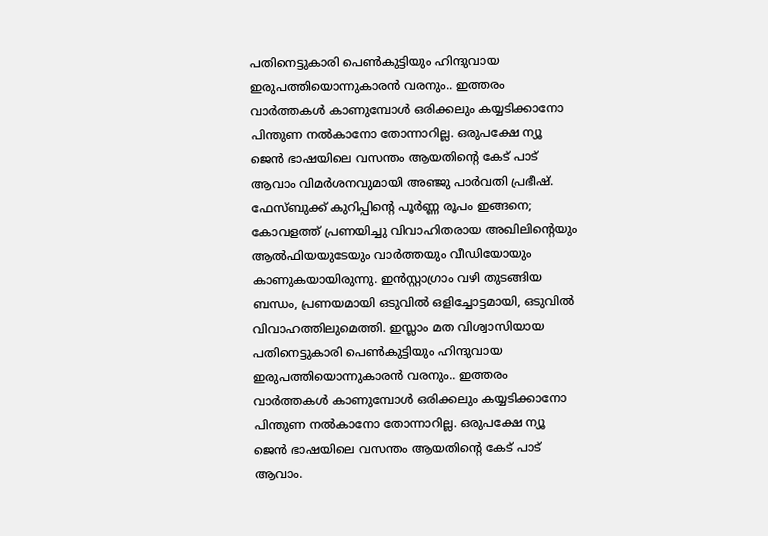പതിനെട്ടുകാരി പെൺകുട്ടിയും ഹിന്ദുവായ ഇരുപത്തിയൊന്നുകാരൻ വരനും.. ഇത്തരം വാർത്തകൾ കാണുമ്പോൾ ഒരിക്കലും കയ്യടിക്കാനോ പിന്തുണ നൽകാനോ തോന്നാറില്ല. ഒരുപക്ഷേ ന്യൂ ജെൻ ഭാഷയിലെ വസന്തം ആയതിന്റെ കേട് പാട് ആവാം വിമർശനവുമായി അഞ്ജു പാർവതി പ്രഭീഷ്. ഫേസ്ബുക്ക് കുറിപ്പിന്റെ പൂർണ്ണ രൂപം ഇങ്ങനെ;
കോവളത്ത് പ്രണയിച്ചു വിവാഹിതരായ അഖിലിന്റെയും ആൽഫിയയുടേയും വാർത്തയും വീഡിയോയും കാണുകയായിരുന്നു. ഇൻസ്റ്റാഗ്രാം വഴി തുടങ്ങിയ ബന്ധം, പ്രണയമായി ഒടുവിൽ ഒളിച്ചോട്ടമായി, ഒടുവിൽ വിവാഹത്തിലുമെത്തി. ഇസ്ലാം മത വിശ്വാസിയായ പതിനെട്ടുകാരി പെൺകുട്ടിയും ഹിന്ദുവായ ഇരുപത്തിയൊന്നുകാരൻ വരനും.. ഇത്തരം വാർത്തകൾ കാണുമ്പോൾ ഒരിക്കലും കയ്യടിക്കാനോ പിന്തുണ നൽകാനോ തോന്നാറില്ല. ഒരുപക്ഷേ ന്യൂ ജെൻ ഭാഷയിലെ വസന്തം ആയതിന്റെ കേട് പാട് ആവാം.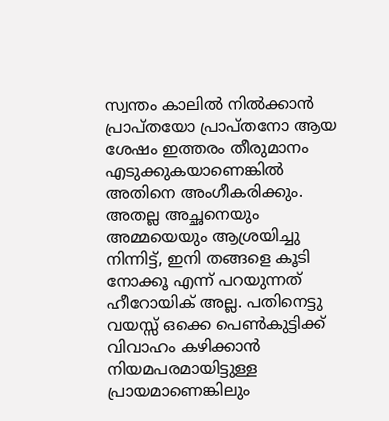സ്വന്തം കാലിൽ നിൽക്കാൻ പ്രാപ്തയോ പ്രാപ്തനോ ആയ ശേഷം ഇത്തരം തീരുമാനം എടുക്കുകയാണെങ്കിൽ അതിനെ അംഗീകരിക്കും. അതല്ല അച്ഛനെയും അമ്മയെയും ആശ്രയിച്ചു നിന്നിട്ട്, ഇനി തങ്ങളെ കൂടി നോക്കൂ എന്ന് പറയുന്നത് ഹീറോയിക് അല്ല. പതിനെട്ടു വയസ്സ് ഒക്കെ പെൺകുട്ടിക്ക് വിവാഹം കഴിക്കാൻ നിയമപരമായിട്ടുള്ള പ്രായമാണെങ്കിലും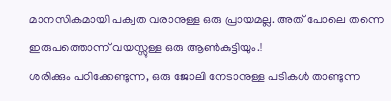മാനസികമായി പക്വത വരാനുള്ള ഒരു പ്രായമല്ല. അത് പോലെ തന്നെ ഇരുപത്തൊന്ന് വയസ്സുള്ള ഒരു ആൺകുട്ടിയും.!
ശരിക്കും പഠിക്കേണ്ടുന്ന, ഒരു ജോലി നേടാനുള്ള പടികൾ താണ്ടുന്ന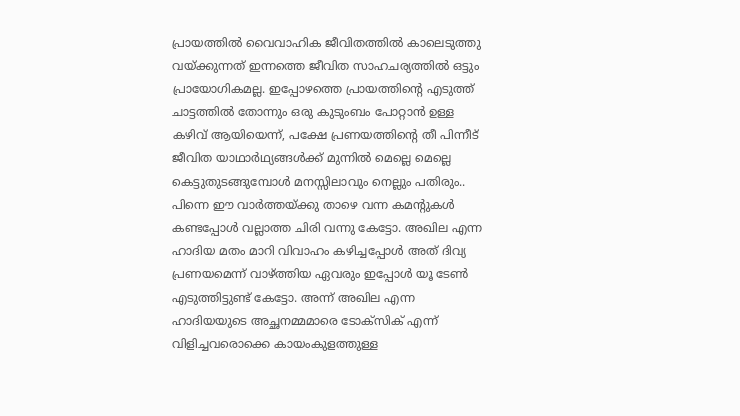പ്രായത്തിൽ വൈവാഹിക ജീവിതത്തിൽ കാലെടുത്തു വയ്ക്കുന്നത് ഇന്നത്തെ ജീവിത സാഹചര്യത്തിൽ ഒട്ടും പ്രായോഗികമല്ല. ഇപ്പോഴത്തെ പ്രായത്തിന്റെ എടുത്ത് ചാട്ടത്തിൽ തോന്നും ഒരു കുടുംബം പോറ്റാൻ ഉള്ള കഴിവ് ആയിയെന്ന്, പക്ഷേ പ്രണയത്തിന്റെ തീ പിന്നീട് ജീവിത യാഥാർഥ്യങ്ങൾക്ക് മുന്നിൽ മെല്ലെ മെല്ലെ കെട്ടുതുടങ്ങുമ്പോൾ മനസ്സിലാവും നെല്ലും പതിരും..
പിന്നെ ഈ വാർത്തയ്ക്കു താഴെ വന്ന കമന്റുകൾ കണ്ടപ്പോൾ വല്ലാത്ത ചിരി വന്നു കേട്ടോ. അഖില എന്ന ഹാദിയ മതം മാറി വിവാഹം കഴിച്ചപ്പോൾ അത് ദിവ്യ പ്രണയമെന്ന് വാഴ്ത്തിയ ഏവരും ഇപ്പോൾ യൂ ടേൺ എടുത്തിട്ടുണ്ട് കേട്ടോ. അന്ന് അഖില എന്ന ഹാദിയയുടെ അച്ഛനമ്മമാരെ ടോക്സിക് എന്ന് വിളിച്ചവരൊക്കെ കായംകുളത്തുള്ള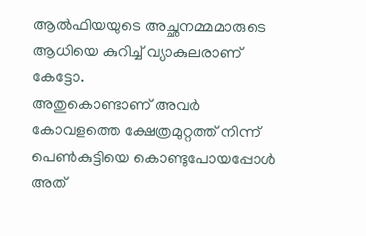ആൽഫിയയുടെ അച്ഛനമ്മമാരുടെ ആധിയെ കുറിച്ച് വ്യാകുലരാണ് കേട്ടോ.
അതുകൊണ്ടാണ് അവർ കോവളത്തെ ക്ഷേത്രമുറ്റത്ത് നിന്ന് പെൺകുട്ടിയെ കൊണ്ടുപോയപ്പോൾ അത്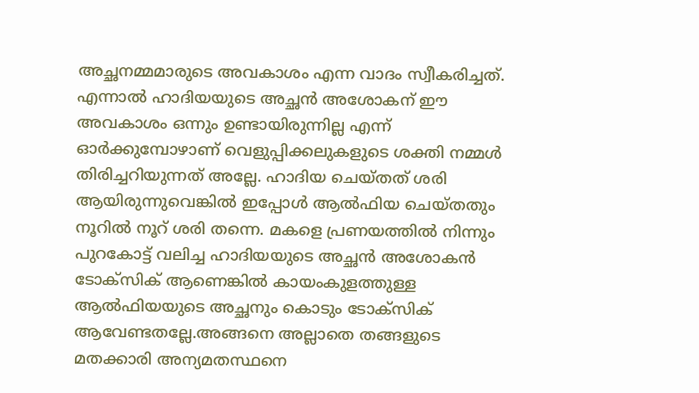അച്ഛനമ്മമാരുടെ അവകാശം എന്ന വാദം സ്വീകരിച്ചത്. എന്നാൽ ഹാദിയയുടെ അച്ഛൻ അശോകന് ഈ അവകാശം ഒന്നും ഉണ്ടായിരുന്നില്ല എന്ന് ഓർക്കുമ്പോഴാണ് വെളുപ്പിക്കലുകളുടെ ശക്തി നമ്മൾ തിരിച്ചറിയുന്നത് അല്ലേ. ഹാദിയ ചെയ്തത് ശരി ആയിരുന്നുവെങ്കിൽ ഇപ്പോൾ ആൽഫിയ ചെയ്തതും നൂറിൽ നൂറ് ശരി തന്നെ. മകളെ പ്രണയത്തിൽ നിന്നും പുറകോട്ട് വലിച്ച ഹാദിയയുടെ അച്ഛൻ അശോകൻ ടോക്സിക് ആണെങ്കിൽ കായംകുളത്തുള്ള ആൽഫിയയുടെ അച്ഛനും കൊടും ടോക്സിക് ആവേണ്ടതല്ലേ.അങ്ങനെ അല്ലാതെ തങ്ങളുടെ മതക്കാരി അന്യമതസ്ഥനെ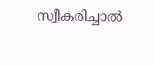സ്വീകരിച്ചാൽ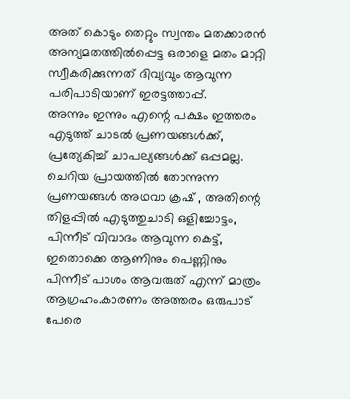അത് കൊടും തെറ്റും സ്വന്തം മതക്കാരൻ അന്യമതത്തിൽപ്പെട്ട ഒരാളെ മതം മാറ്റി സ്വീകരിക്കുന്നത് ദിവ്യവും ആവുന്ന പരിപാടിയാണ് ഇരട്ടത്താപ്പ്.
അന്നും ഇന്നും എന്റെ പക്ഷം ഇത്തരം എടുത്ത് ചാടൽ പ്രണയങ്ങൾക്ക്, പ്രത്യേകിച്ച് ചാപല്യങ്ങൾക്ക് ഒപ്പമല്ല. ചെറിയ പ്രായത്തിൽ തോന്നുന്ന പ്രണയങ്ങൾ അഥവാ ക്രഷ് , അതിന്റെ തിളപ്പിൽ എടുത്തുചാടി ഒളിച്ചോട്ടം, പിന്നീട് വിവാദം ആവുന്ന കെട്ട്, ഇതൊക്കെ ആണിനും പെണ്ണിനും പിന്നീട് പാശം ആവരുത് എന്ന് മാത്രം ആഗ്രഹം.കാരണം അത്തരം ഒരുപാട് പേരെ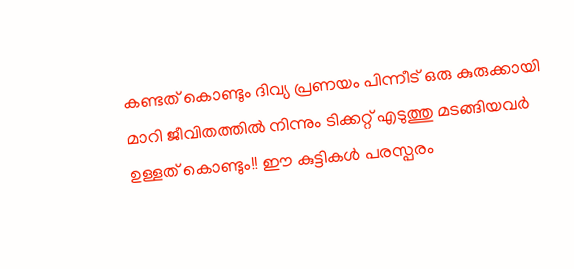കണ്ടത് കൊണ്ടും ദിവ്യ പ്രണയം പിന്നീട് ഒരു കുരുക്കായി മാറി ജീവിതത്തിൽ നിന്നും ടിക്കറ്റ് എടുത്തു മടങ്ങിയവർ ഉള്ളത് കൊണ്ടും!! ഈ കുട്ടികൾ പരസ്പരം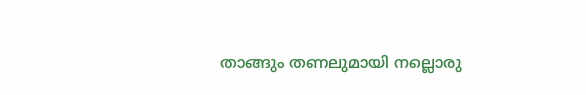താങ്ങും തണലുമായി നല്ലൊരു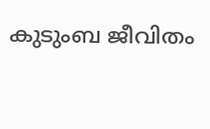കുടുംബ ജീവിതം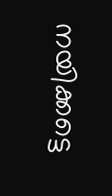നയിക്കട്ടെ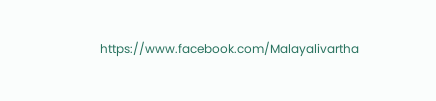https://www.facebook.com/Malayalivartha